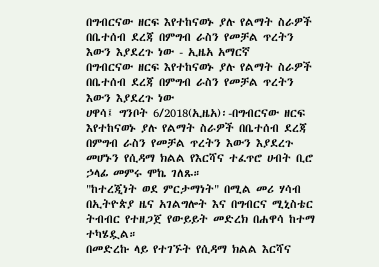በግብርናው ዘርፍ እየተከናወኑ ያሉ የልማት ስራዎች በቤተሰብ ደረጃ በምግብ ራስን የመቻል ጥረትን እውን እያደረጉ ነው - ኢዜአ አማርኛ
በግብርናው ዘርፍ እየተከናወኑ ያሉ የልማት ስራዎች በቤተሰብ ደረጃ በምግብ ራስን የመቻል ጥረትን እውን እያደረጉ ነው
ሀዋሳ፤ ግንቦት 6/2018(ኢዜአ)፡-በግብርናው ዘርፍ እየተከናወኑ ያሉ የልማት ስራዎች በቤተሰብ ደረጃ በምግብ ራስን የመቻል ጥረትን እውን እያደረጉ መሆኑን የሲዳማ ክልል የእርሻና ተፈጥሮ ሀብት ቢሮ ኃላፊ መምሩ ሞኬ ገለጹ።
"ከተረጂነት ወደ ምርታማነት" በሚል መሪ ሃሳብ በኢትዮጵያ ዜና አገልግሎት እና በግብርና ሚኒስቴር ትብብር የተዘጋጀ የውይይት መድረክ በሐዋሳ ከተማ ተካሄዷል።
በመድረኩ ላይ የተገኙት የሲዳማ ክልል እርሻና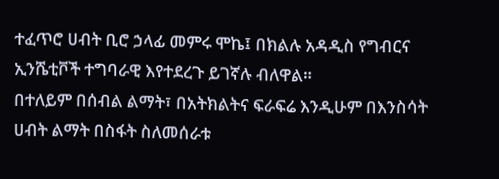ተፈጥሮ ሀብት ቢሮ ኃላፊ መምሩ ሞኬ፤ በክልሉ አዳዲስ የግብርና ኢንሼቲቮች ተግባራዊ እየተደረጉ ይገኛሉ ብለዋል።
በተለይም በሰብል ልማት፣ በአትክልትና ፍራፍሬ እንዲሁም በእንስሳት ሀብት ልማት በስፋት ስለመሰራቱ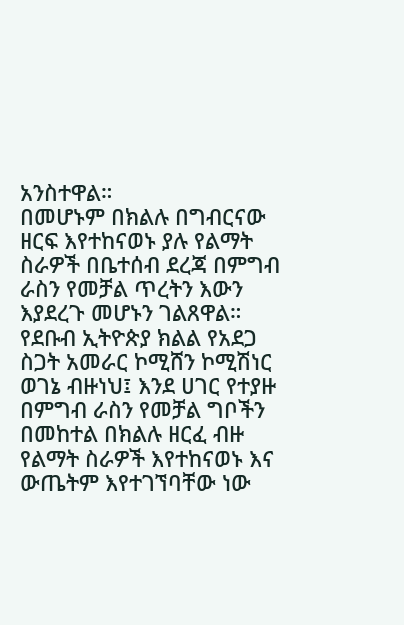አንስተዋል።
በመሆኑም በክልሉ በግብርናው ዘርፍ እየተከናወኑ ያሉ የልማት ስራዎች በቤተሰብ ደረጃ በምግብ ራስን የመቻል ጥረትን እውን እያደረጉ መሆኑን ገልጸዋል።
የደቡብ ኢትዮጵያ ክልል የአደጋ ስጋት አመራር ኮሚሸን ኮሚሽነር ወገኔ ብዙነህ፤ እንደ ሀገር የተያዙ በምግብ ራስን የመቻል ግቦችን በመከተል በክልሉ ዘርፈ ብዙ የልማት ስራዎች እየተከናወኑ እና ውጤትም እየተገኘባቸው ነው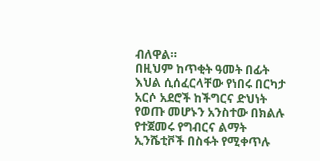ብለዋል።
በዚህም ከጥቂት ዓመት በፊት እህል ሲሰፈርላቸው የነበሩ በርካታ አርሶ አደሮች ከችግርና ድህነት የወጡ መሆኑን አንስተው በክልሉ የተጀመሩ የግብርና ልማት ኢንሼቲቮች በስፋት የሚቀጥሉ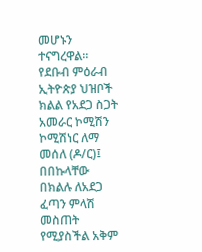መሆኑን ተናግረዋል።
የደቡብ ምዕራብ ኢትዮጵያ ህዝቦች ክልል የአደጋ ስጋት አመራር ኮሚሽን ኮሚሽነር ለማ መሰለ (ዶ/ር)፤ በበኩላቸው በክልሉ ለአደጋ ፈጣን ምላሽ መስጠት የሚያስችል አቅም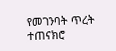የመገንባት ጥረት ተጠናክሮ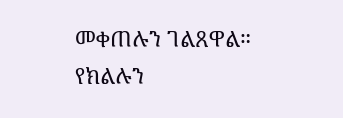መቀጠሉን ገልጸዋል።
የክልሉን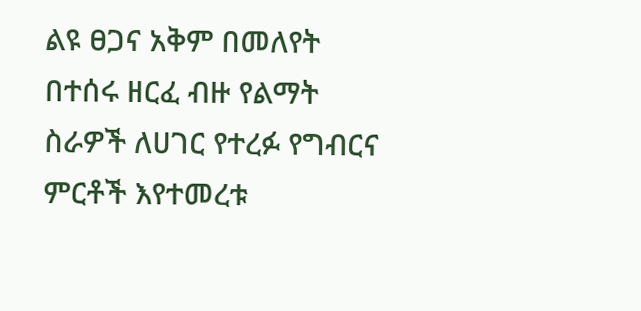ልዩ ፀጋና አቅም በመለየት በተሰሩ ዘርፈ ብዙ የልማት ስራዎች ለሀገር የተረፉ የግብርና ምርቶች እየተመረቱ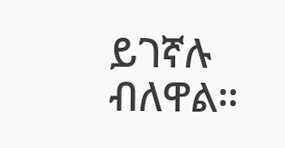ይገኛሉ ብለዋል።